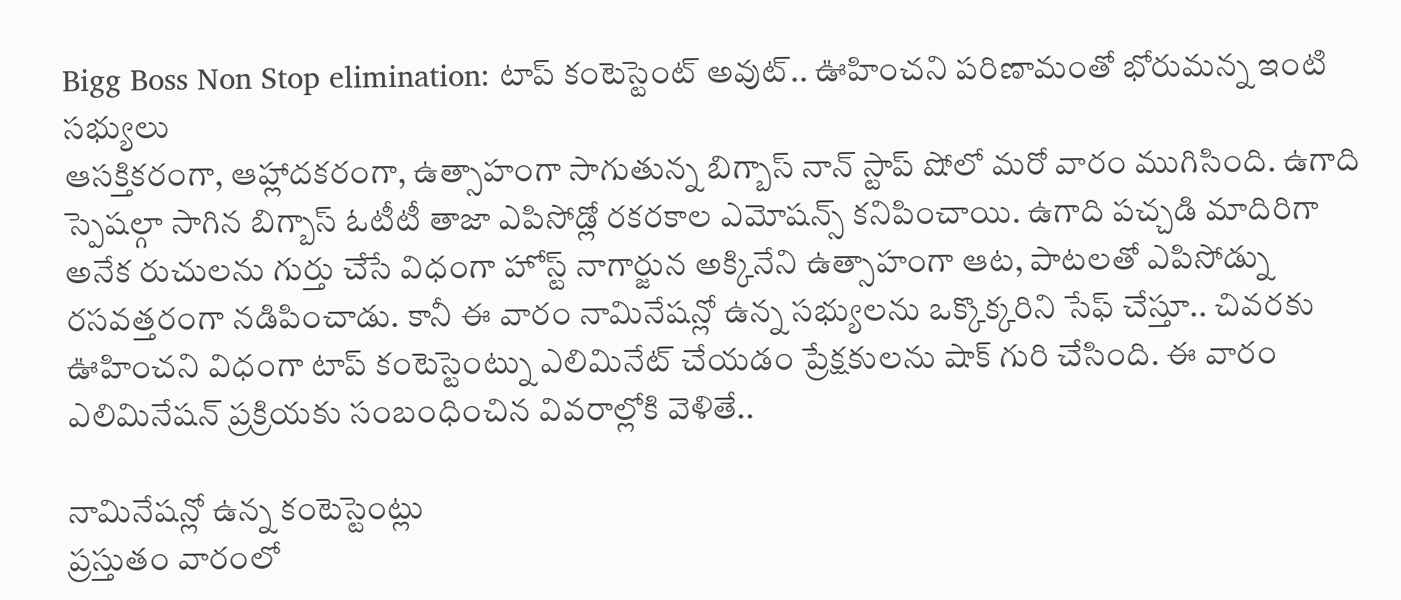Bigg Boss Non Stop elimination: టాప్ కంటెస్టెంట్ అవుట్.. ఊహించని పరిణామంతో భోరుమన్న ఇంటి సభ్యులు
ఆసక్తికరంగా, ఆహ్లాదకరంగా, ఉత్సాహంగా సాగుతున్న బిగ్బాస్ నాన్ స్టాప్ షోలో మరో వారం ముగిసింది. ఉగాది స్పెషల్గా సాగిన బిగ్బాస్ ఓటీటీ తాజా ఎపిసోడ్లో రకరకాల ఎమోషన్స్ కనిపించాయి. ఉగాది పచ్చడి మాదిరిగా అనేక రుచులను గుర్తు చేసే విధంగా హోస్ట్ నాగార్జున అక్కినేని ఉత్సాహంగా ఆట, పాటలతో ఎపిసోడ్ను రసవత్తరంగా నడిపించాడు. కానీ ఈ వారం నామినేషన్లో ఉన్న సభ్యులను ఒక్కొక్కరిని సేఫ్ చేస్తూ.. చివరకు ఊహించని విధంగా టాప్ కంటెస్టెంట్ను ఎలిమినేట్ చేయడం ప్రేక్షకులను షాక్ గురి చేసింది. ఈ వారం ఎలిమినేషన్ ప్రక్రియకు సంబంధించిన వివరాల్లోకి వెళితే..

నామినేషన్లో ఉన్న కంటెస్టెంట్లు
ప్రస్తుతం వారంలో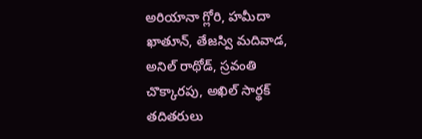అరియానా గ్లోరి, హమీదా ఖాతూన్, తేజస్వి మదివాడ, అనిల్ రాథోడ్, స్రవంతి చొక్కారపు, అఖిల్ సార్థక్ తదితరులు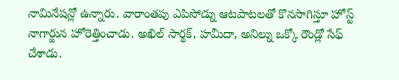నామినేషన్లో ఉన్నారు. వారాంతపు ఎపిసోడ్ను ఆటపాటలతో కొనసాగిస్తూ హోస్ట్ నాగార్జున హోరెత్తించాడు. అఖిల్ సార్థక్, హమీదా, అనిల్ను ఒక్కో రౌండ్లో సేఫ్ చేశాడు.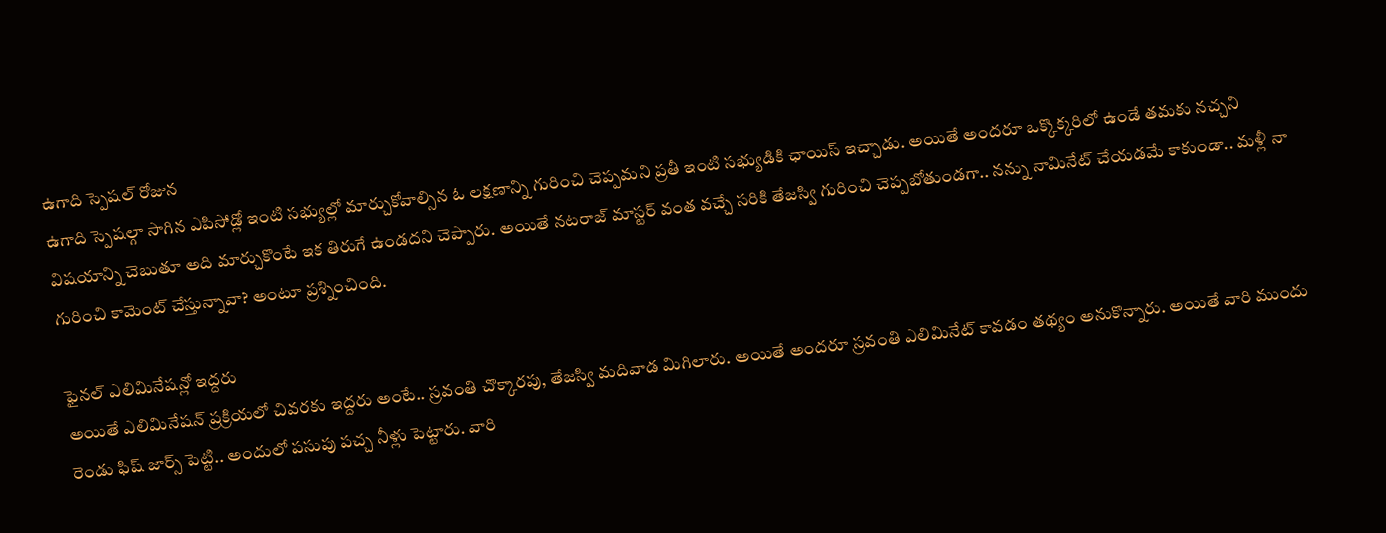ఉగాది స్పెషల్ రోజున
ఉగాది స్పెషల్గా సాగిన ఎపిసోడ్లో ఇంటి సభ్యుల్లో మార్చుకోవాల్సిన ఓ లక్షణాన్ని గురించి చెప్పమని ప్రతీ ఇంటి సభ్యుడికి ఛాయిస్ ఇచ్చాడు. అయితే అందరూ ఒక్కొక్కరిలో ఉండే తమకు నచ్చని విషయాన్ని చెబుతూ అది మార్చుకొంటే ఇక తిరుగే ఉండదని చెప్పారు. అయితే నటరాజ్ మాస్టర్ వంత వచ్చే సరికి తేజస్వి గురించి చెప్పబోతుండగా.. నన్ను నామినేట్ చేయడమే కాకుండా.. మళ్లీ నా గురించి కామెంట్ చేస్తున్నావా? అంటూ ప్రశ్నించింది.

ఫైనల్ ఎలిమినేషన్లో ఇద్దరు
అయితే ఎలిమినేషన్ ప్రక్రియలో చివరకు ఇద్దరు అంటే.. స్రవంతి చొక్కారపు, తేజస్వి మదివాడ మిగిలారు. అయితే అందరూ స్రవంతి ఎలిమినేట్ కావడం తథ్యం అనుకొన్నారు. అయితే వారి ముందు రెండు ఫిష్ జార్స్ పెట్టి.. అందులో పసుపు పచ్చ నీళ్లు పెట్టారు. వారి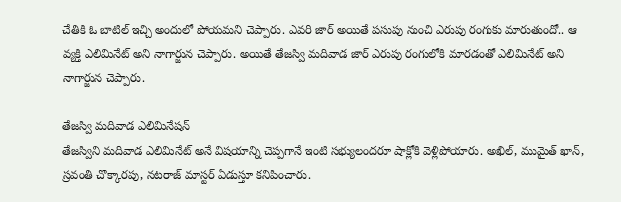చేతికి ఓ బాటిల్ ఇచ్చి అందులో పోయమని చెప్పారు. ఎవరి జార్ అయితే పసుపు నుంచి ఎరుపు రంగుకు మారుతుందో.. ఆ వ్యక్తి ఎలిమినేట్ అని నాగార్జున చెప్పారు. అయితే తేజస్వి మదివాడ జార్ ఎరుపు రంగులోకి మారడంతో ఎలిమినేట్ అని నాగార్జున చెప్పారు.

తేజస్వి మదివాడ ఎలిమినేషన్
తేజస్విని మదివాడ ఎలిమినేట్ అనే విషయాన్ని చెప్పగానే ఇంటి సభ్యులందరూ షాక్లోకి వెళ్లిపోయారు. అఖిల్, ముమైత్ ఖాన్, స్రవంతి చొక్కారపు, నటరాజ్ మాస్టర్ ఏడుస్తూ కనిపించారు.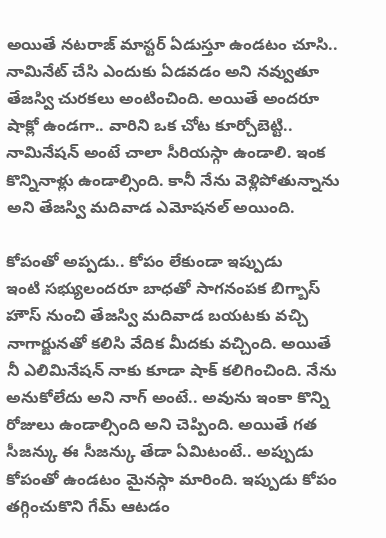అయితే నటరాజ్ మాస్టర్ ఏడుస్తూ ఉండటం చూసి.. నామినేట్ చేసి ఎందుకు ఏడవడం అని నవ్వుతూ తేజస్వి చురకలు అంటించింది. అయితే అందరూ షాక్లో ఉండగా.. వారిని ఒక చోట కూర్చోబెట్టి.. నామినేషన్ అంటే చాలా సీరియస్గా ఉండాలి. ఇంక కొన్నినాళ్లు ఉండాల్సింది. కానీ నేను వెళ్లిపోతున్నాను అని తేజస్వి మదివాడ ఎమోషనల్ అయింది.

కోపంతో అప్పడు.. కోపం లేకుండా ఇప్పుడు
ఇంటి సభ్యులందరూ బాధతో సాగనంపక బిగ్బాస్ హౌస్ నుంచి తేజస్వి మదివాడ బయటకు వచ్చి నాగార్జునతో కలిసి వేదిక మీదకు వచ్చింది. అయితే నీ ఎలిమినేషన్ నాకు కూడా షాక్ కలిగించింది. నేను అనుకోలేదు అని నాగ్ అంటే.. అవును ఇంకా కొన్ని రోజులు ఉండాల్సింది అని చెప్పింది. అయితే గత సీజన్కు ఈ సీజన్కు తేడా ఏమిటంటే.. అప్పుడు కోపంతో ఉండటం మైనస్గా మారింది. ఇప్పుడు కోపం తగ్గించుకొని గేమ్ ఆటడం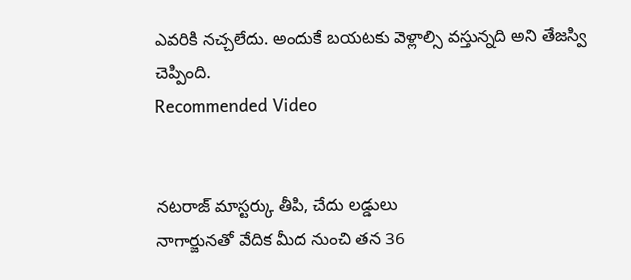ఎవరికి నచ్చలేదు. అందుకే బయటకు వెళ్లాల్సి వస్తున్నది అని తేజస్వి చెప్పింది.
Recommended Video


నటరాజ్ మాస్టర్కు తీపి, చేదు లడ్డులు
నాగార్జునతో వేదిక మీద నుంచి తన 36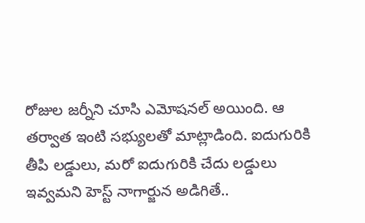రోజుల జర్నీని చూసి ఎమోషనల్ అయింది. ఆ తర్వాత ఇంటి సభ్యులతో మాట్లాడింది. ఐదుగురికి తీపి లడ్డులు, మరో ఐదుగురికి చేదు లడ్డులు ఇవ్వమని హెస్ట్ నాగార్జున అడిగితే..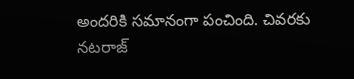అందరికి సమానంగా పంచింది. చివరకు నటరాజ్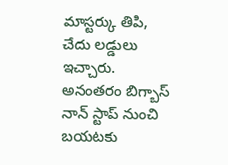మాస్టర్కు తిపి, చేదు లడ్డులు ఇచ్చారు. అనంతరం బిగ్బాస్ నాన్ స్టాప్ నుంచి బయటకు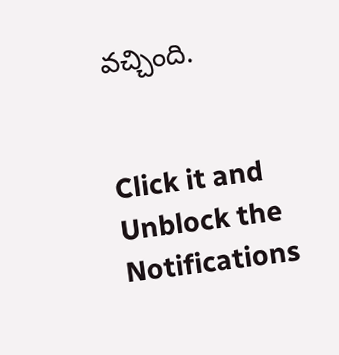వచ్చింది.


Click it and Unblock the Notifications